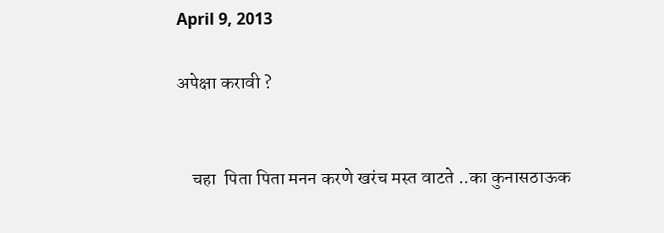April 9, 2013

अपेक्षा करावी ?


    चहा  पिता पिता मनन करणे खरंच मस्त वाटते ..का कुनासठाऊक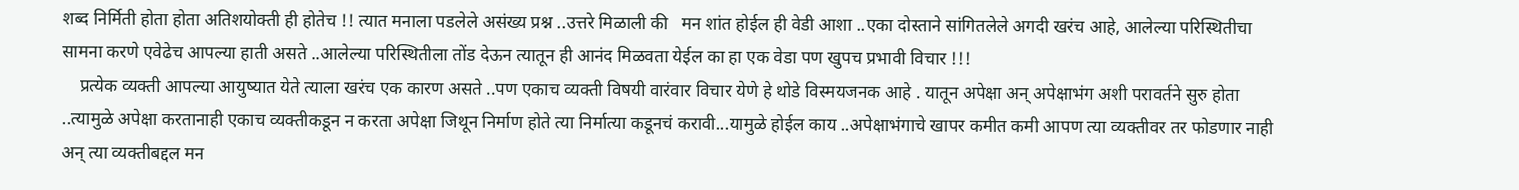शब्द निर्मिती होता होता अतिशयोक्ती ही होतेच !! त्यात मनाला पडलेले असंख्य प्रश्न ..उत्तरे मिळाली की   मन शांत होईल ही वेडी आशा ..एका दोस्ताने सांगितलेले अगदी खरंच आहे, आलेल्या परिस्थितीचा सामना करणे एवेढेच आपल्या हाती असते ..आलेल्या परिस्थितीला तोंड देऊन त्यातून ही आनंद मिळवता येईल का हा एक वेडा पण खुपच प्रभावी विचार !!!
    प्रत्येक व्यक्ती आपल्या आयुष्यात येते त्याला खरंच एक कारण असते ..पण एकाच व्यक्ती विषयी वारंवार विचार येणे हे थोडे विस्मयजनक आहे . यातून अपेक्षा अन् अपेक्षाभंग अशी परावर्तने सुरु होता ..त्यामुळे अपेक्षा करतानाही एकाच व्यक्तीकडून न करता अपेक्षा जिथून निर्माण होते त्या निर्मात्या कडूनचं करावी...यामुळे होईल काय ..अपेक्षाभंगाचे खापर कमीत कमी आपण त्या व्यक्तीवर तर फोडणार नाही अन् त्या व्यक्तीबद्दल मन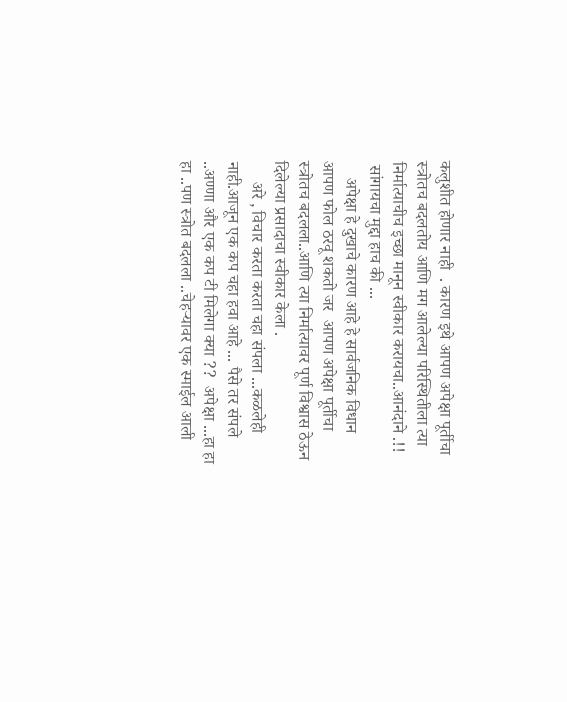कलुशीत होणार नाही  . कारण इथे आपण अपेक्षा पूर्तीचा स्त्रोतच बदलतोय आणि मग आलेल्या परिस्थितीला त्या निर्मात्याचीच इच्छा मानून स्वीकार करायचा..आनंदाने .!!
 सांगायचा मुद्दा हाच की ...
    अपेक्षा हे दुखाचे कारण आहे हे सार्वजनिक विधान आपण फोल ठरवू शकतो जर  आपण अपेक्षा पूर्तीचा स्त्रोतच बदलला..आणि त्या निर्मात्यावर पूर्ण विश्वास ठेऊन दिलेल्या प्रसादाचा स्वीकार केला .
     अरे , विचार करता करता चहा संपला ...कळलेही नाही.आजून एक कप चहा हवा आहे ... पैसे तर संपले ..अण्णा और एक कप टी मिलेगा क्या ??  अपेक्षा ...हा हा हा ..पण स्त्रोत बदलला ..चेहऱ्यावर एक स्माईल आली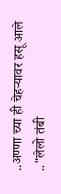..अण्णा च्या ही चेहऱ्यावर हसू आले .."लेलो तंबी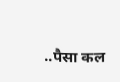..पैसा कल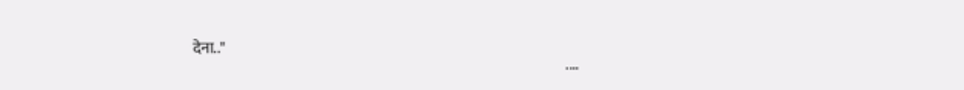देना.."
                                                                                                                           ....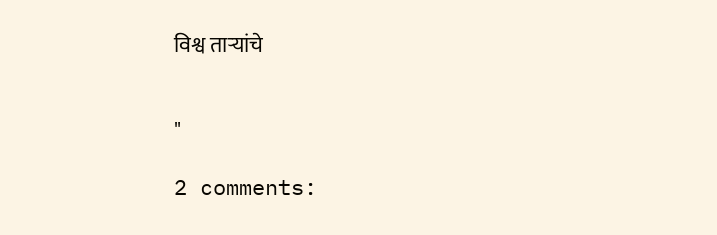विश्व ताऱ्यांचे


"

2 comments: